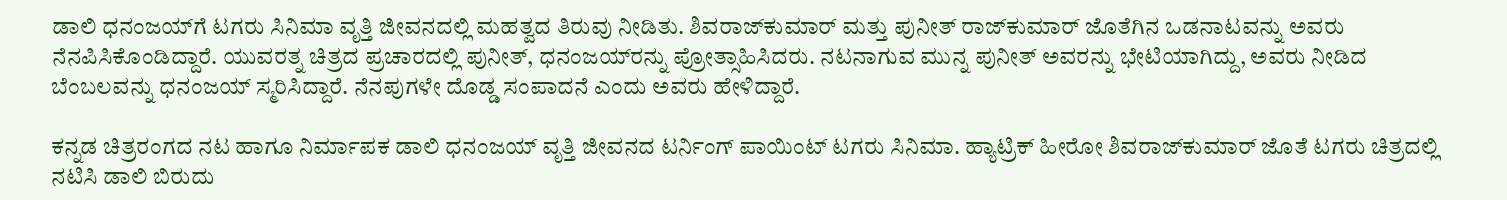ಡಾಲಿ ಧನಂಜಯ್‌ಗೆ ಟಗರು ಸಿನಿಮಾ ವೃತ್ತಿ ಜೀವನದಲ್ಲಿ ಮಹತ್ವದ ತಿರುವು ನೀಡಿತು. ಶಿವರಾಜ್‌ಕುಮಾರ್ ಮತ್ತು ಪುನೀತ್ ರಾಜ್‌ಕುಮಾರ್ ಜೊತೆಗಿನ ಒಡನಾಟವನ್ನು ಅವರು ನೆನಪಿಸಿಕೊಂಡಿದ್ದಾರೆ. ಯುವರತ್ನ ಚಿತ್ರದ ಪ್ರಚಾರದಲ್ಲಿ ಪುನೀತ್, ಧನಂಜಯ್‌ರನ್ನು ಪ್ರೋತ್ಸಾಹಿಸಿದರು. ನಟನಾಗುವ ಮುನ್ನ ಪುನೀತ್ ಅವರನ್ನು ಭೇಟಿಯಾಗಿದ್ದು, ಅವರು ನೀಡಿದ ಬೆಂಬಲವನ್ನು ಧನಂಜಯ್ ಸ್ಮರಿಸಿದ್ದಾರೆ. ನೆನಪುಗಳೇ ದೊಡ್ಡ ಸಂಪಾದನೆ ಎಂದು ಅವರು ಹೇಳಿದ್ದಾರೆ.

ಕನ್ನಡ ಚಿತ್ರರಂಗದ ನಟ ಹಾಗೂ ನಿರ್ಮಾಪಕ ಡಾಲಿ ಧನಂಜಯ್ ವೃತ್ತಿ ಜೀವನದ ಟರ್ನಿಂಗ್ ಪಾಯಿಂಟ್‌ ಟಗರು ಸಿನಿಮಾ. ಹ್ಯಾಟ್ರಿಕ್ ಹೀರೋ ಶಿವರಾಜ್‌ಕುಮಾರ್ ಜೊತೆ ಟಗರು ಚಿತ್ರದಲ್ಲಿ ನಟಿಸಿ ಡಾಲಿ ಬಿರುದು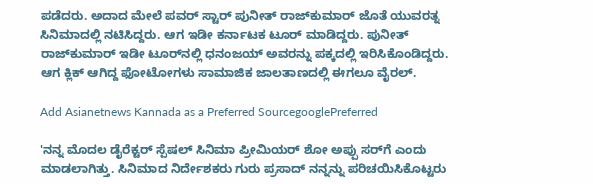ಪಡೆದರು. ಅದಾದ ಮೇಲೆ ಪವರ್ ಸ್ಟಾರ್ ಪುನೀತ್ ರಾಜ್‌ಕುಮಾರ್ ಜೊತೆ ಯುವರತ್ನ ಸಿನಿಮಾದಲ್ಲಿ ನಟಿಸಿದ್ದರು. ಆಗ ಇಡೀ ಕರ್ನಾಟಕ ಟೂರ್ ಮಾಡಿದ್ದರು. ಪುನೀತ್ ರಾಜ್‌ಕುಮಾರ್ ಇಡೀ ಟೂರ್‌ನಲ್ಲಿ ಧನಂಜಯ್‌ ಅವರನ್ನು ಪಕ್ಕದಲ್ಲಿ ಇರಿಸಿಕೊಂಡಿದ್ದರು. ಆಗ ಕ್ಲಿಕ್ ಆಗಿದ್ದ ಫೋಟೋಗಳು ಸಾಮಾಜಿಕ ಜಾಲತಾಣದಲ್ಲಿ ಈಗಲೂ ವೈರಲ್.

Add Asianetnews Kannada as a Preferred SourcegooglePreferred

'ನನ್ನ ಮೊದಲ ಡೈರೆಕ್ಟರ್ ಸ್ಪೆಷಲ್ ಸಿನಿಮಾ ಪ್ರೀಮಿಯರ್‌ ಶೋ ಅಪ್ಪು ಸರ್‌ಗೆ ಎಂದು ಮಾಡಲಾಗಿತ್ತು. ಸಿನಿಮಾದ ನಿರ್ದೇಶಕರು ಗುರು ಪ್ರಸಾದ್ ನನ್ನನ್ನು ಪರಿಚಯಿಸಿಕೊಟ್ಟರು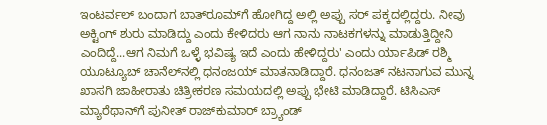ಇಂಟರ್ವಲ್‌ ಬಂದಾಗ ಬಾತ್‌ರೂಮ್‌ಗೆ ಹೋಗಿದ್ದ ಅಲ್ಲಿ ಅಪ್ಪು ಸರ್ ಪಕ್ಕದಲ್ಲಿದ್ದರು. ನೀವು ಅಕ್ಟಿಂಗ್ ಶುರು ಮಾಡಿದ್ದು ಎಂದು ಕೇಳಿದರು ಆಗ ನಾನು ನಾಟಕಗಳನ್ನು ಮಾಡುತ್ತಿದ್ದೀನಿ ಎಂದಿದ್ದೆ...ಆಗ ನಿಮಗೆ ಒಳ್ಳೆ ಭವಿಷ್ಯ ಇದೆ ಎಂದು ಹೇಳಿದ್ದರು' ಎಂದು ರ್ಯಾಪಿಡ್ ರಶ್ಮಿ ಯೂಟ್ಯೂಬ್ ಚಾನೆಲ್‌ನಲ್ಲಿ ಧನಂಜಯ್ ಮಾತನಾಡಿದ್ದಾರೆ. ಧನಂಜತ್ ನಟನಾಗುವ ಮುನ್ನ ಖಾಸಗಿ ಜಾಹೀರಾತು ಚಿತ್ರೀಕರಣ ಸಮಯದಲ್ಲಿ ಅಪ್ಪು ಭೇಟಿ ಮಾಡಿದ್ದಾರೆ. ಟಿಸಿಎಸ್‌ ಮ್ಯಾರೆಥಾನ್‌ಗೆ ಪುನೀತ್ ರಾಜ್‌ಕುಮಾರ್ ಬ್ರ್ಯಾಂಡ್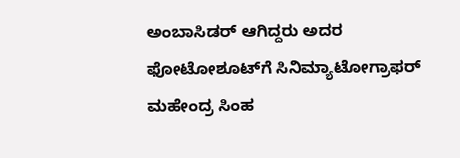ಅಂಬಾಸಿಡರ್ ಆಗಿದ್ದರು ಅದರ ಫೋಟೋಶೂಟ್‌ಗೆ ಸಿನಿಮ್ಯಾಟೋಗ್ರಾಫರ್ ಮಹೇಂದ್ರ ಸಿಂಹ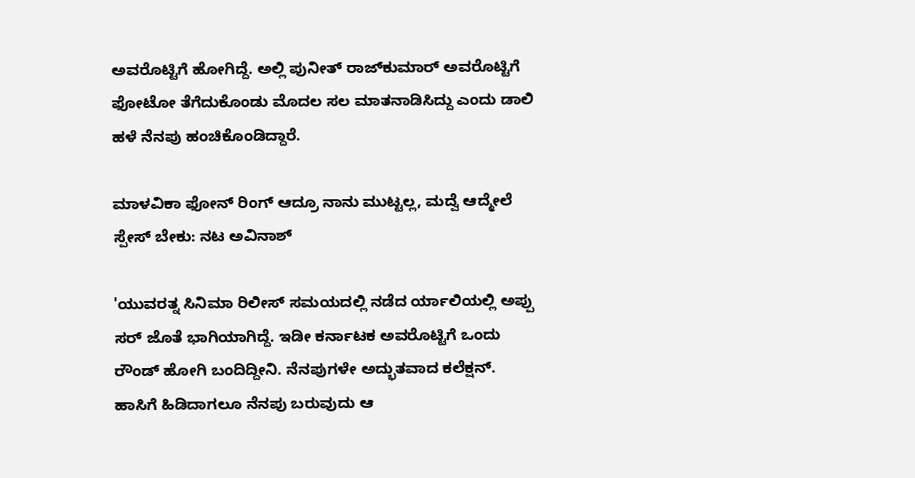ಅವರೊಟ್ಟಿಗೆ ಹೋಗಿದ್ದೆ. ಅಲ್ಲಿ ಪುನೀತ್ ರಾಜ್‌ಕುಮಾರ್‌ ಅವರೊಟ್ಟಿಗೆ ಫೋಟೋ ತೆಗೆದುಕೊಂಡು ಮೊದಲ ಸಲ ಮಾತನಾಡಿಸಿದ್ದು ಎಂದು ಡಾಲಿ ಹಳೆ ನೆನಪು ಹಂಚಿಕೊಂಡಿದ್ದಾರೆ.

ಮಾಳವಿಕಾ ಫೋನ್‌ ರಿಂಗ್‌ ಆದ್ರೂ ನಾನು ಮುಟ್ಟಲ್ಲ, ಮದ್ವೆ ಆದ್ಮೇಲೆ ಸ್ಪೇಸ್‌ ಬೇಕು: ನಟ ಅವಿನಾಶ್

'ಯುವರತ್ನ ಸಿನಿಮಾ ರಿಲೀಸ್‌ ಸಮಯದಲ್ಲಿ ನಡೆದ ರ್ಯಾಲಿಯಲ್ಲಿ ಅಪ್ಪು ಸರ್‌ ಜೊತೆ ಭಾಗಿಯಾಗಿದ್ದೆ. ಇಡೀ ಕರ್ನಾಟಕ ಅವರೊಟ್ಟಿಗೆ ಒಂದು ರೌಂಡ್‌ ಹೋಗಿ ಬಂದಿದ್ದೀನಿ. ನೆನಪುಗಳೇ ಅದ್ಭುತವಾದ ಕಲೆಕ್ಷನ್. ಹಾಸಿಗೆ ಹಿಡಿದಾಗಲೂ ನೆನಪು ಬರುವುದು ಆ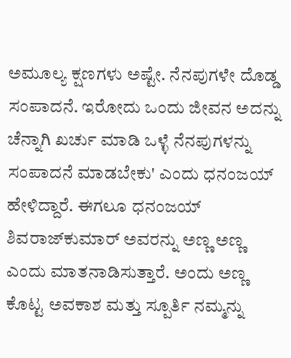ಅಮೂಲ್ಯ ಕ್ಷಣಗಳು ಅಷ್ಟೇ. ನೆನಪುಗಳೇ ದೊಡ್ಡ ಸಂಪಾದನೆ. ಇರೋದು ಒಂದು ಜೀವನ ಅದನ್ನು ಚೆನ್ನಾಗಿ ಖರ್ಚು ಮಾಡಿ ಒಳ್ಳೆ ನೆನಪುಗಳನ್ನು ಸಂಪಾದನೆ ಮಾಡಬೇಕು' ಎಂದು ಧನಂಜಯ್ ಹೇಳಿದ್ದಾರೆ. ಈಗಲೂ ಧನಂಜಯ್ ಶಿವರಾಜ್‌ಕುಮಾರ್‌ ಅವರನ್ನು ಅಣ್ಣ ಅಣ್ಣ ಎಂದು ಮಾತನಾಡಿಸುತ್ತಾರೆ. ಅಂದು ಅಣ್ಣ ಕೊಟ್ಟ ಅವಕಾಶ ಮತ್ತು ಸ್ಪೂರ್ತಿ ನಮ್ಮನ್ನು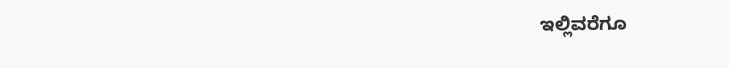ಇಲ್ಲಿವರೆಗೂ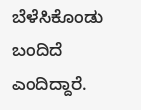ಬೆಳೆಸಿಕೊಂಡು ಬಂದಿದೆ ಎಂದಿದ್ದಾರೆ.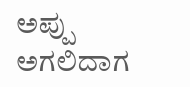ಅಪ್ಪು ಅಗಲಿದಾಗ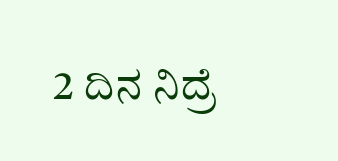2 ದಿನ ನಿದ್ರೆ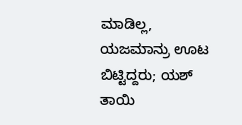ಮಾಡಿಲ್ಲ, ಯಜಮಾನ್ರು ಊಟ ಬಿಟ್ಟಿದ್ದರು; ಯಶ್ ತಾಯಿ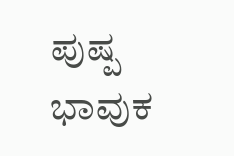ಪುಷ್ಪ ಭಾವುಕ